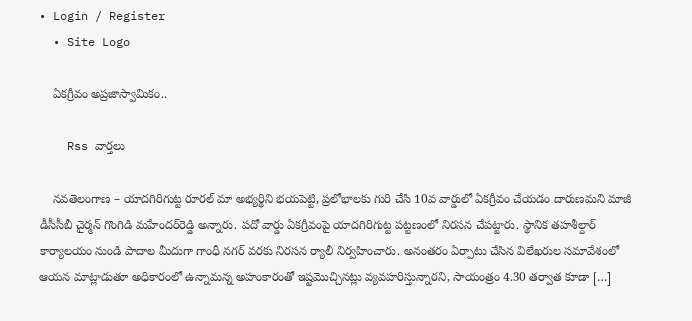• Login / Register
  • Site Logo

    ఏకగ్రీవం అప్రజాస్వామికం..

    Rss వార్తలు

    నవతెలంగాణ – యాదగిరిగుట్ట రూరల్ మా అభ్య‌ర్థిని భ‌య‌పెట్టి, ప్ర‌లోభాల‌కు గురి చేసి 10వ వార్డులో ఏక‌గ్రీవం చేయ‌డం దారుణ‌మ‌ని మాజీ డీసీసీబీ చైర్మ‌న్ గొంగిడి మ‌హేంద‌ర్‌రెడ్డి అన్నారు. ప‌దో వార్డు ఏక‌గ్రీవంపై యాద‌గిరిగుట్ట ప‌ట్ట‌ణంలో నిర‌స‌న చేప‌ట్టారు. స్థానిక త‌హ‌శీల్దార్ కార్యాల‌యం నుండి పాదాల మీదుగా గాంధీ న‌గ‌ర్ వ‌ర‌కు నిర‌స‌న ర్యాలీ నిర్వ‌హించారు. అనంత‌రం ఏర్పాటు చేసిన విలేఖ‌రుల స‌మావేశంలో ఆయ‌న మాట్లాడుతూ అధికారంలో ఉన్నామ‌న్న అహంకారంతో ఇష్ట‌మొచ్చిన‌ట్లు వ్య‌వ‌హ‌రిస్తున్నార‌ని, సాయంత్రం 4.30 త‌ర్వాత కూడా […]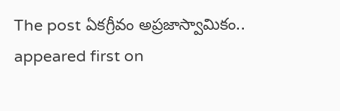The post ఏక‌గ్రీవం అప్ర‌జాస్వామికం.. appeared first on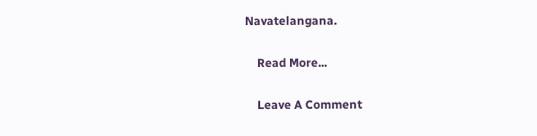Navatelangana.

    Read More...

    Leave A Comment